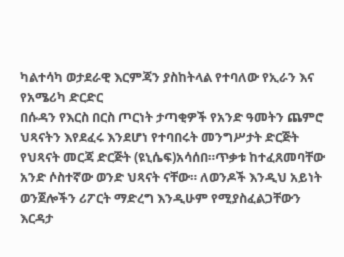ካልተሳካ ወታደራዊ እርምጃን ያስከትላል የተባለው የኢራን እና የአሜሪካ ድርድር
በሱዳን የእርስ በርስ ጦርነት ታጣቂዎች የአንድ ዓመትን ጨምሮ ህጻናትን እየደፈሩ እንደሆነ የተባበሩት መንግሥታት ድርጅት የህጻናት መርጃ ድርጅት (ዩኒሴፍ)አሳሰበ።ጥቃቱ ከተፈጸመባቸው አንድ ሶስተኛው ወንድ ህጻናት ናቸው። ለወንዶች እንዲህ አይነት ወንጀሎችን ሪፖርት ማድረግ እንዲሁም የሚያስፈልጋቸውን እርዳታ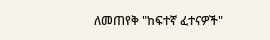ለመጠየቅ "ከፍተኛ ፈተናዎች"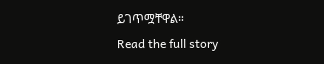ይገጥሟቸዋል።
Read the full story